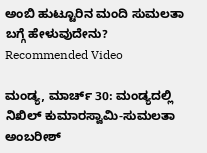ಅಂಬಿ ಹುಟ್ಟೂರಿನ ಮಂದಿ ಸುಮಲತಾ ಬಗ್ಗೆ ಹೇಳುವುದೇನು?
Recommended Video

ಮಂಡ್ಯ, ಮಾರ್ಚ್ 30: ಮಂಡ್ಯದಲ್ಲಿ ನಿಖಿಲ್ ಕುಮಾರಸ್ವಾಮಿ-ಸುಮಲತಾ ಅಂಬರೀಶ್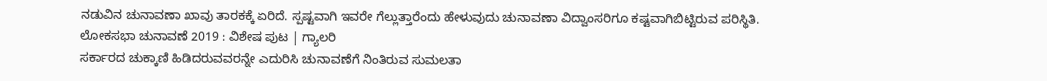ನಡುವಿನ ಚುನಾವಣಾ ಖಾವು ತಾರಕಕ್ಕೆ ಏರಿದೆ. ಸ್ಪಷ್ಟವಾಗಿ ಇವರೇ ಗೆಲ್ಲುತ್ತಾರೆಂದು ಹೇಳುವುದು ಚುನಾವಣಾ ವಿದ್ವಾಂಸರಿಗೂ ಕಷ್ಟವಾಗಿಬಿಟ್ಟಿರುವ ಪರಿಸ್ಥಿತಿ.
ಲೋಕಸಭಾ ಚುನಾವಣೆ 2019 : ವಿಶೇಷ ಪುಟ | ಗ್ಯಾಲರಿ
ಸರ್ಕಾರದ ಚುಕ್ಕಾಣಿ ಹಿಡಿದರುವವರನ್ನೇ ಎದುರಿಸಿ ಚುನಾವಣೆಗೆ ನಿಂತಿರುವ ಸುಮಲತಾ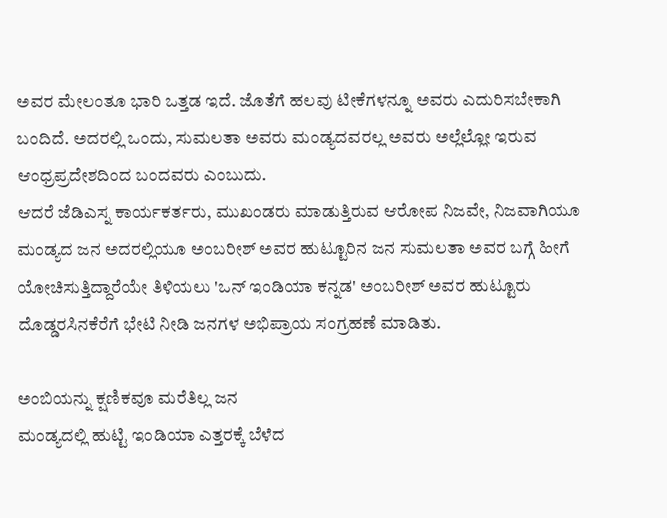ಅವರ ಮೇಲಂತೂ ಭಾರಿ ಒತ್ತಡ ಇದೆ. ಜೊತೆಗೆ ಹಲವು ಟೀಕೆಗಳನ್ನೂ ಅವರು ಎದುರಿಸಬೇಕಾಗಿ ಬಂದಿದೆ. ಅದರಲ್ಲಿ ಒಂದು, ಸುಮಲತಾ ಅವರು ಮಂಡ್ಯದವರಲ್ಲ ಅವರು ಅಲ್ಲೆಲ್ಲೋ ಇರುವ ಆಂಧ್ರಪ್ರದೇಶದಿಂದ ಬಂದವರು ಎಂಬುದು.
ಆದರೆ ಜೆಡಿಎಸ್ನ ಕಾರ್ಯಕರ್ತರು, ಮುಖಂಡರು ಮಾಡುತ್ತಿರುವ ಆರೋಪ ನಿಜವೇ, ನಿಜವಾಗಿಯೂ ಮಂಡ್ಯದ ಜನ ಅದರಲ್ಲಿಯೂ ಅಂಬರೀಶ್ ಅವರ ಹುಟ್ಟೂರಿನ ಜನ ಸುಮಲತಾ ಅವರ ಬಗ್ಗೆ ಹೀಗೆ ಯೋಚಿಸುತ್ತಿದ್ದಾರೆಯೇ ತಿಳಿಯಲು 'ಒನ್ ಇಂಡಿಯಾ ಕನ್ನಡ' ಅಂಬರೀಶ್ ಅವರ ಹುಟ್ಟೂರು ದೊಡ್ಡರಸಿನಕೆರೆಗೆ ಭೇಟಿ ನೀಡಿ ಜನಗಳ ಅಭಿಪ್ರಾಯ ಸಂಗ್ರಹಣೆ ಮಾಡಿತು.

ಅಂಬಿಯನ್ನು ಕ್ಷಣಿಕವೂ ಮರೆತಿಲ್ಲ ಜನ
ಮಂಡ್ಯದಲ್ಲಿ ಹುಟ್ಟಿ ಇಂಡಿಯಾ ಎತ್ತರಕ್ಕೆ ಬೆಳೆದ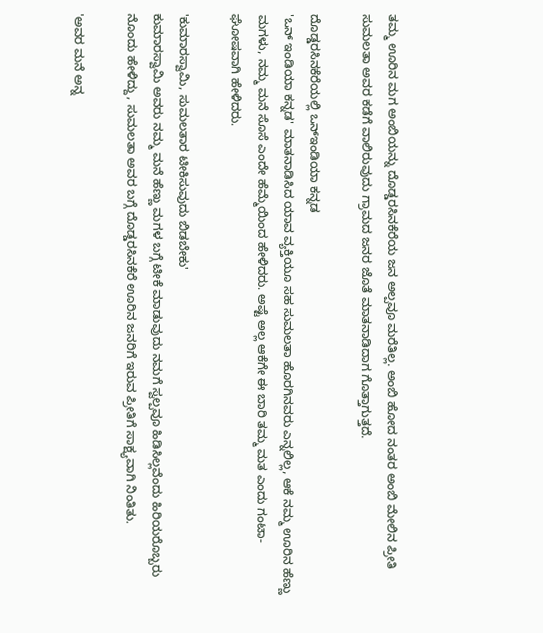ತಮ್ಮ ಊರಿನ ಮಗ ಅಂಬಿಯನ್ನು ದೊಡ್ಡರಸಿನಕೆರೆಯ ಜನ ಅಲ್ಪವೂ ಮರೆತಿಲ್ಲ. ಅಂಬಿ ಹೋದ ನಂತರ ಅಂಬಿ ಮೇಲಿನ ಪ್ರೀತಿ ಸುಮಲತಾ ಅವರ ಕಡೆಗೆ ವಾಲಿರುವುದು ಗ್ರಾಮದ ಜನರ ಜೊತೆ ಮಾತನಾಡಿದಾಗ ಗೊತ್ತಾಗುತ್ತದೆ.

ದೊಡ್ಡರಸಿನಕೆರೆಯಲ್ಲಿ ಒನ್ಇಂಡಿಯಾ ಕನ್ನಡ
'ಒನ್ ಇಂಡಿಯಾ ಕನ್ನಡ' ಮಾತನಾಡಿಸಿದ ಯಾವ ವ್ಯಕ್ತಿಯೂ ಸಹ ಸುಮಲತಾ ಹೊರಗಿನವರು ಎನ್ನಲಿಲ್ಲ, ಆಕೆ ನಮ್ಮ ಊರಿನ ಹೆಣ್ಣು ಮಗಳು, ನಮ್ಮ ಮನೆ ಸೊಸೆ ಎಂದೇ ಹೆಮ್ಮೆಯಿಂದ ಹೇಳಿದರು. ಅಷ್ಟೆ ಅಲ್ಲ ಆಕೆಗೇ ಈ ಬಾರಿ ತಮ್ಮ ಮತ ಎಂದು ಗಂಟಾ-ಘೋಷವಾಗಿ ಹೇಳಿದರು.

'ಕುಮಾರಸ್ವಾಮಿ, ಸುಮಲತಾರ ಟೀಕಿಸುವುದು ಬಿಡಬೇಕು'
ಕುಮಾರಸ್ವಾಮಿ ಅವರು ನಮ್ಮ ಮನೆ ಹೆಣ್ಣು ಮಗಳ ಬಗ್ಗೆ ಟೀಕೆ ಮಾಡುವುದು ನಮಗೆ ಸ್ವಲ್ಪವೂ ಹಿಡಿಸಿಲ್ಲವೆಂದು ಹಿರಿಯರೊಬ್ಬರು ನೊಂದು ಹೇಳಿದ್ದು, ಸುಮಲತಾ ಅವರ ಬಗ್ಗೆ ದೊಡ್ಡರಸಿನಕೆರೆ ಊರಿನ ಜನರಿಗೆ ಇರುವ ಪ್ರೀತಿಗೆ ಸಾಕ್ಷ್ಯವಾಗಿ ನಿಂತಿತು.

'ಅವರ ಮನೆ ಅನ್ನ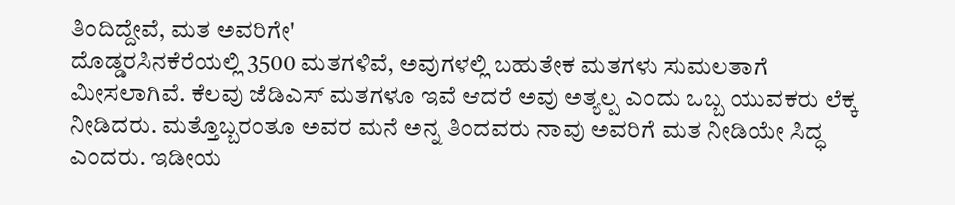ತಿಂದಿದ್ದೇವೆ, ಮತ ಅವರಿಗೇ'
ದೊಡ್ಡರಸಿನಕೆರೆಯಲ್ಲಿ 3500 ಮತಗಳಿವೆ, ಅವುಗಳಲ್ಲಿ ಬಹುತೇಕ ಮತಗಳು ಸುಮಲತಾಗೆ ಮೀಸಲಾಗಿವೆ. ಕೆಲವು ಜೆಡಿಎಸ್ ಮತಗಳೂ ಇವೆ ಆದರೆ ಅವು ಅತ್ಯಲ್ಪ ಎಂದು ಒಬ್ಬ ಯುವಕರು ಲೆಕ್ಕ ನೀಡಿದರು. ಮತ್ತೊಬ್ಬರಂತೂ ಅವರ ಮನೆ ಅನ್ನ ತಿಂದವರು ನಾವು ಅವರಿಗೆ ಮತ ನೀಡಿಯೇ ಸಿದ್ಧ ಎಂದರು. ಇಡೀಯ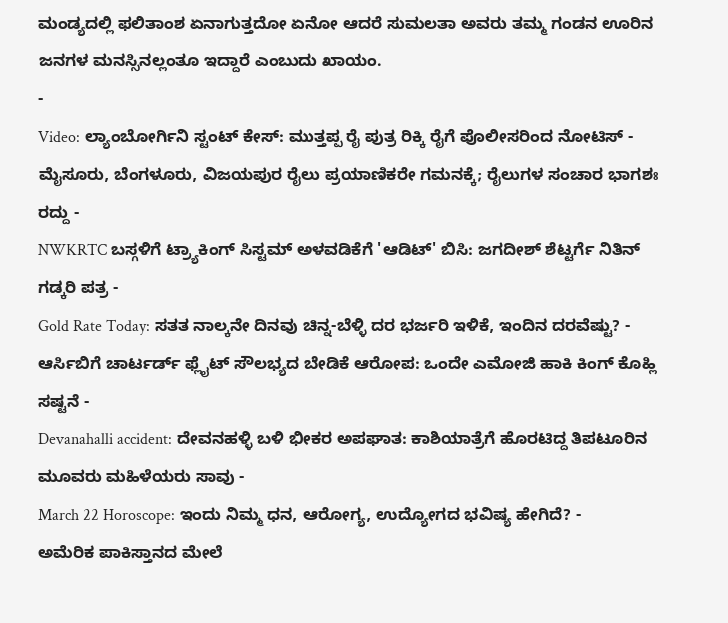ಮಂಡ್ಯದಲ್ಲಿ ಫಲಿತಾಂಶ ಏನಾಗುತ್ತದೋ ಏನೋ ಆದರೆ ಸುಮಲತಾ ಅವರು ತಮ್ಮ ಗಂಡನ ಊರಿನ ಜನಗಳ ಮನಸ್ಸಿನಲ್ಲಂತೂ ಇದ್ದಾರೆ ಎಂಬುದು ಖಾಯಂ.
-
Video: ಲ್ಯಾಂಬೋರ್ಗಿನಿ ಸ್ಟಂಟ್ ಕೇಸ್: ಮುತ್ತಪ್ಪ ರೈ ಪುತ್ರ ರಿಕ್ಕಿ ರೈಗೆ ಪೊಲೀಸರಿಂದ ನೋಟಿಸ್ -
ಮೈಸೂರು, ಬೆಂಗಳೂರು, ವಿಜಯಪುರ ರೈಲು ಪ್ರಯಾಣಿಕರೇ ಗಮನಕ್ಕೆ; ರೈಲುಗಳ ಸಂಚಾರ ಭಾಗಶಃ ರದ್ದು -
NWKRTC ಬಸ್ಗಳಿಗೆ ಟ್ರ್ಯಾಕಿಂಗ್ ಸಿಸ್ಟಮ್ ಅಳವಡಿಕೆಗೆ 'ಆಡಿಟ್' ಬಿಸಿ: ಜಗದೀಶ್ ಶೆಟ್ಟರ್ಗೆ ನಿತಿನ್ ಗಡ್ಕರಿ ಪತ್ರ -
Gold Rate Today: ಸತತ ನಾಲ್ಕನೇ ದಿನವು ಚಿನ್ನ-ಬೆಳ್ಳಿ ದರ ಭರ್ಜರಿ ಇಳಿಕೆ, ಇಂದಿನ ದರವೆಷ್ಟು? -
ಆರ್ಸಿಬಿಗೆ ಚಾರ್ಟರ್ಡ್ ಫ್ಲೈಟ್ ಸೌಲಭ್ಯದ ಬೇಡಿಕೆ ಆರೋಪ: ಒಂದೇ ಎಮೋಜಿ ಹಾಕಿ ಕಿಂಗ್ ಕೊಹ್ಲಿ ಸಷ್ಟನೆ -
Devanahalli accident: ದೇವನಹಳ್ಳಿ ಬಳಿ ಭೀಕರ ಅಪಘಾತ: ಕಾಶಿಯಾತ್ರೆಗೆ ಹೊರಟಿದ್ದ ತಿಪಟೂರಿನ ಮೂವರು ಮಹಿಳೆಯರು ಸಾವು -
March 22 Horoscope: ಇಂದು ನಿಮ್ಮ ಧನ, ಆರೋಗ್ಯ, ಉದ್ಯೋಗದ ಭವಿಷ್ಯ ಹೇಗಿದೆ? -
ಅಮೆರಿಕ ಪಾಕಿಸ್ತಾನದ ಮೇಲೆ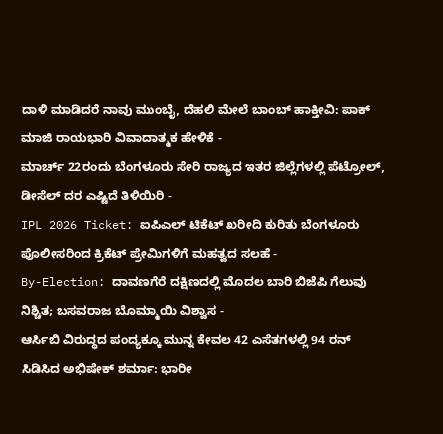ದಾಳಿ ಮಾಡಿದರೆ ನಾವು ಮುಂಬೈ, ದೆಹಲಿ ಮೇಲೆ ಬಾಂಬ್ ಹಾಕ್ತೀವಿ: ಪಾಕ್ ಮಾಜಿ ರಾಯಭಾರಿ ವಿವಾದಾತ್ಮಕ ಹೇಳಿಕೆ -
ಮಾರ್ಚ್ 22ರಂದು ಬೆಂಗಳೂರು ಸೇರಿ ರಾಜ್ಯದ ಇತರ ಜಿಲ್ಲೆಗಳಲ್ಲಿ ಪೆಟ್ರೋಲ್, ಡೀಸೆಲ್ ದರ ಎಷ್ಟಿದೆ ತಿಳಿಯಿರಿ -
IPL 2026 Ticket: ಐಪಿಎಲ್ ಟಿಕೆಟ್ ಖರೀದಿ ಕುರಿತು ಬೆಂಗಳೂರು ಪೊಲೀಸರಿಂದ ಕ್ರಿಕೆಟ್ ಪ್ರೇಮಿಗಳಿಗೆ ಮಹತ್ವದ ಸಲಹೆ -
By-Election: ದಾವಣಗೆರೆ ದಕ್ಷಿಣದಲ್ಲಿ ಮೊದಲ ಬಾರಿ ಬಿಜೆಪಿ ಗೆಲುವು ನಿಶ್ಚಿತ; ಬಸವರಾಜ ಬೊಮ್ಮಾಯಿ ವಿಶ್ವಾಸ -
ಆರ್ಸಿಬಿ ವಿರುದ್ಧದ ಪಂದ್ಯಕ್ಕೂ ಮುನ್ನ ಕೇವಲ 42 ಎಸೆತಗಳಲ್ಲಿ 94 ರನ್ ಸಿಡಿಸಿದ ಅಭಿಷೇಕ್ ಶರ್ಮಾ: ಭಾರೀ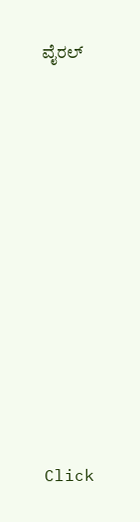ವೈರಲ್












Click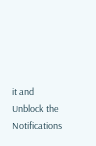it and Unblock the Notifications